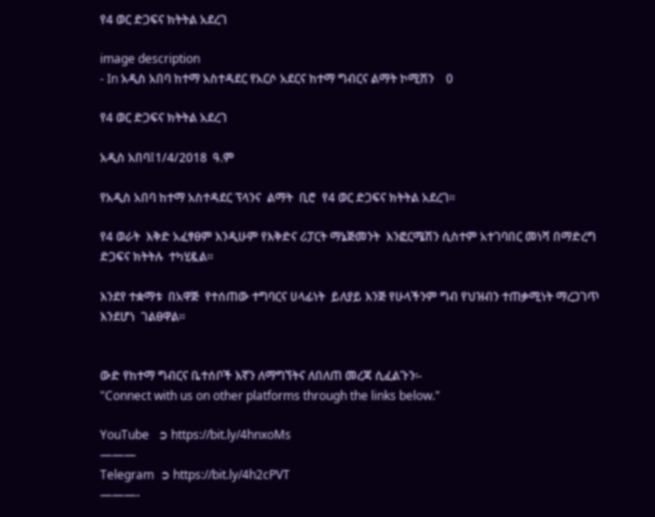የ4 ወር ድጋፍና ክትትል አደረገ

image description
- In አዲስ አበባ ከተማ አስተዳደር የአርሶ አደርና ከተማ ግብርና ልማት ኮሚሽን    0

የ4 ወር ድጋፍና ክትትል አደረገ

አዲስ አበባ፤1/4/2018  ዓ.ም

የአዲስ አበባ ከተማ አስተዳደር ፕላንና  ልማት  ቢሮ  የ4 ወር ድጋፍና ክትትል አደረገ።

የ4 ወራት  እቅድ አፈፃፀም እንዲሁም የእቅድና ሪፓርት ማኔጅመንት  እንፎርሜሽን ሲስተም አተገባበር መነሻ በማድረግ ድጋፍና ክትትሉ  ተካሂዷል።

እንደየ ተቋማቱ  በአዋጅ  የተሰጠው ተግባርና ሀላፊነት  ይለያይ እንጅ የሁላችንም ግብ የህዝብን ተጠቃሚነት ማረጋገጥ እንደሆነ  ገልፀዋል።


ውድ የከተማ ግብርና ቤተሰቦች እኛን ለማግኘትና ለበለጠ መረጃ ሲፈልጉን፡-
"Connect with us on other platforms through the links below."

YouTube   ➲ https://bit.ly/4hnxoMs
———
Telegram  ➲ https://bit.ly/4h2cPVT
———-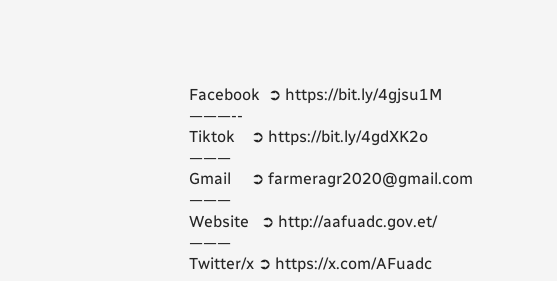Facebook  ➲ https://bit.ly/4gjsu1M
———--
Tiktok    ➲ https://bit.ly/4gdXK2o
———
Gmail     ➲ farmeragr2020@gmail.com
———
Website   ➲ http://aafuadc.gov.et/
———
Twitter/x ➲ https://x.com/AFuadc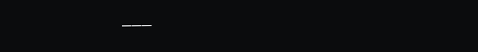———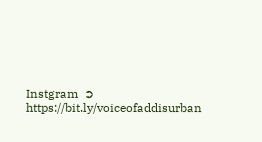Instgram  ➲ https://bit.ly/voiceofaddisurban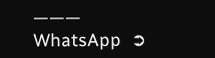———
WhatsApp  ➲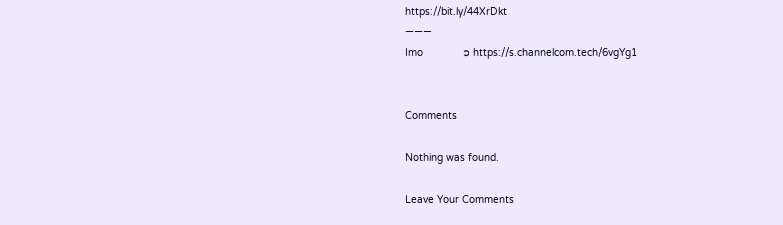https://bit.ly/44XrDkt
———
Imo             ➲ https://s.channelcom.tech/6vgYg1


Comments

Nothing was found.

Leave Your Comments